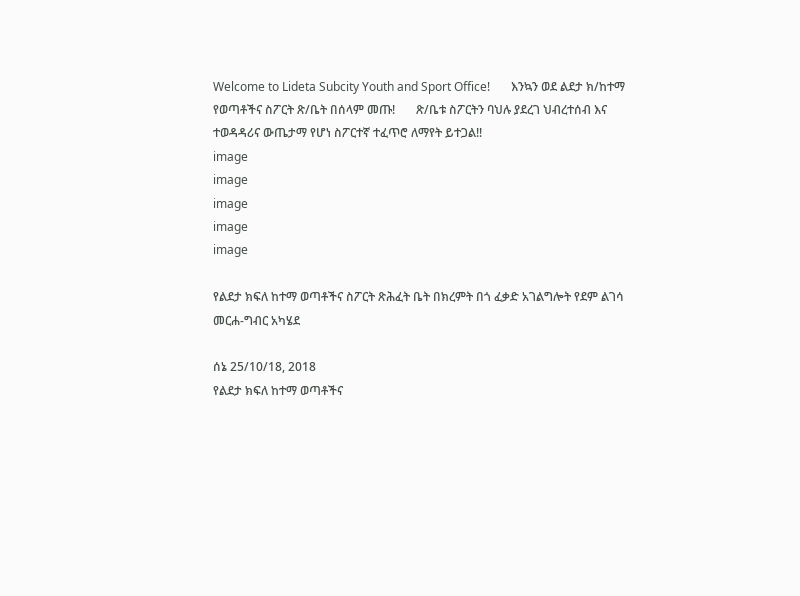Welcome to Lideta Subcity Youth and Sport Office!       እንኳን ወደ ልደታ ክ/ከተማ የወጣቶችና ስፖርት ጽ/ቤት በሰላም መጡ!       ጽ/ቤቱ ስፖርትን ባህሉ ያደረገ ህብረተሰብ እና ተወዳዳሪና ውጤታማ የሆነ ስፖርተኛ ተፈጥሮ ለማየት ይተጋል!!
image
image
image
image
image

የልደታ ክፍለ ከተማ ወጣቶችና ስፖርት ጽሕፈት ቤት በክረምት በጎ ፈቃድ አገልግሎት የደም ልገሳ መርሐ-ግብር አካሄደ

ሰኔ 25/10/18, 2018
የልደታ ክፍለ ከተማ ወጣቶችና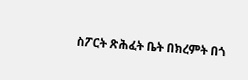ስፖርት ጽሕፈት ቤት በክረምት በጎ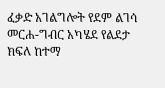ፈቃድ አገልግሎት የደም ልገሳ መርሐ-ግብር አካሄደ የልደታ ክፍለ ከተማ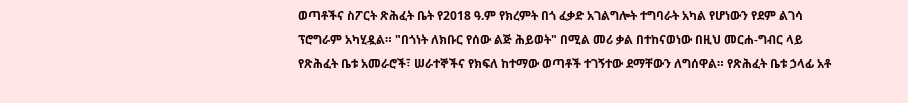ወጣቶችና ስፖርት ጽሕፈት ቤት የ2018 ዓ.ም የክረምት በጎ ፈቃድ አገልግሎት ተግባራት አካል የሆነውን የደም ልገሳ ፕሮግራም አካሂዷል። "በጎነት ለክቡር የሰው ልጅ ሕይወት" በሚል መሪ ቃል በተከናወነው በዚህ መርሐ-ግብር ላይ የጽሕፈት ቤቱ አመራሮች፣ ሠራተኞችና የክፍለ ከተማው ወጣቶች ተገኝተው ደማቸውን ለግሰዋል። የጽሕፈት ቤቱ ኃላፊ አቶ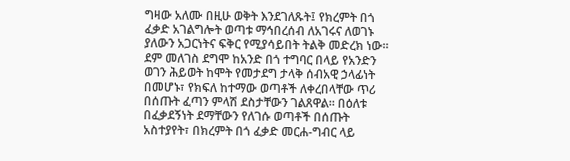ግዛው አለሙ በዚሁ ወቅት እንደገለጹት፤ የክረምት በጎ ፈቃድ አገልግሎት ወጣቱ ማኅበረሰብ ለአገሩና ለወገኑ ያለውን አጋርነትና ፍቅር የሚያሳይበት ትልቅ መድረክ ነው። ደም መለገስ ደግሞ ከአንድ በጎ ተግባር በላይ የአንድን ወገን ሕይወት ከሞት የመታደግ ታላቅ ሰብአዊ ኃላፊነት በመሆኑ፣ የክፍለ ከተማው ወጣቶች ለቀረበላቸው ጥሪ በሰጡት ፈጣን ምላሽ ደስታቸውን ገልጸዋል። በዕለቱ በፈቃደኝነት ደማቸውን የለገሱ ወጣቶች በሰጡት አስተያየት፣ በክረምት በጎ ፈቃድ መርሐ-ግብር ላይ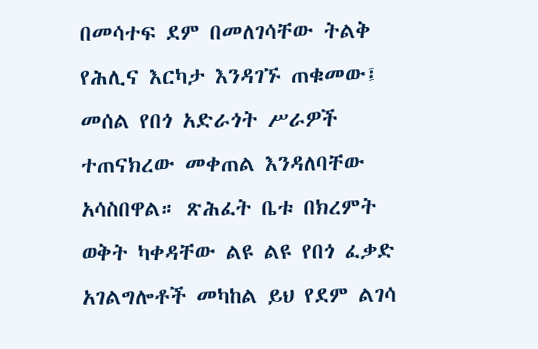በመሳተፍ ደም በመለገሳቸው ትልቅ የሕሊና እርካታ እንዳገኙ ጠቁመው፤ መሰል የበጎ አድራጎት ሥራዎች ተጠናክረው መቀጠል እንዳለባቸው አሳስበዋል። ጽሕፈት ቤቱ በክረምት ወቅት ካቀዳቸው ልዩ ልዩ የበጎ ፈቃድ አገልግሎቶች መካከል ይህ የደም ልገሳ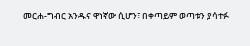መርሐ-ግብር አንዱና ዋነኛው ሲሆን፣ በቀጣይም ወጣቱን ያሳተፉ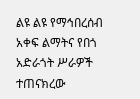ልዩ ልዩ የማኅበረሰብ አቀፍ ልማትና የበጎ አድራጎት ሥራዎች ተጠናክረው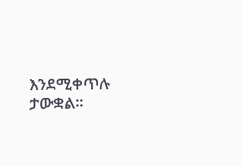እንደሚቀጥሉ ታውቋል።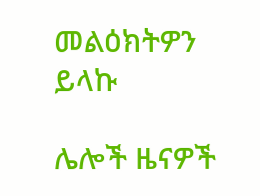መልዕክትዎን ይላኩ

ሌሎች ዜናዎች